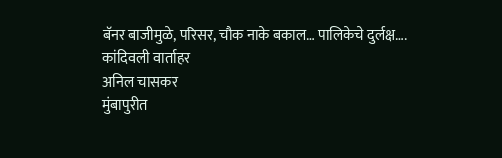बॅनर बाजीमुळे, परिसर, चौक नाके बकाल… पालिकेचे दुर्लक्ष….
कांदिवली वार्ताहर
अनिल चासकर
मुंबापुरीत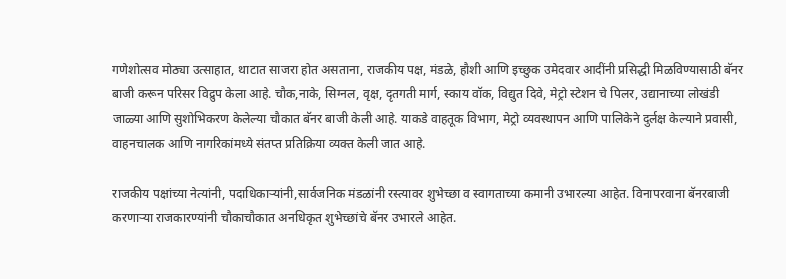गणेशोत्सव मोठ्या उत्साहात, थाटात साजरा होत असताना, राजकीय पक्ष, मंडळे, हौशी आणि इच्छुक उमेदवार आदींनी प्रसिद्धी मिळविण्यासाठी बॅनर बाजी करून परिसर विद्रुप केला आहे. चौक,नाके, सिग्नल, वृक्ष, दृतगती मार्ग, स्काय वॉक, विद्युत दिवे, मेट्रो स्टेशन चे पिलर, उद्यानाच्या लोखंडी जाळ्या आणि सुशोभिकरण केलेल्या चौकात बॅनर बाजी केली आहे. याकडे वाहतूक विभाग, मेट्रो व्यवस्थापन आणि पालिकेने दुर्लक्ष केल्याने प्रवासी, वाहनचालक आणि नागरिकांमध्ये संतप्त प्रतिक्रिया व्यक्त केली जात आहे.

राजकीय पक्षांच्या नेत्यांनी, पदाधिकाऱ्यांनी,सार्वजनिक मंडळांनी रस्त्यावर शुभेच्छा व स्वागताच्या कमानी उभारल्या आहेत. विनापरवाना बॅनरबाजी करणाऱ्या राजकारण्यांनी चौकाचौकात अनधिकृत शुभेच्छांचे बॅनर उभारले आहेत.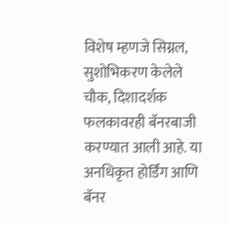विशेष म्हणजे सिग्नल, सुशोभिकरण केलेले चौक, दिशादर्शक फलकावरही बॅनरबाजी करण्यात आली आहे. या अनधिकृत होर्डिंग आणि बॅनर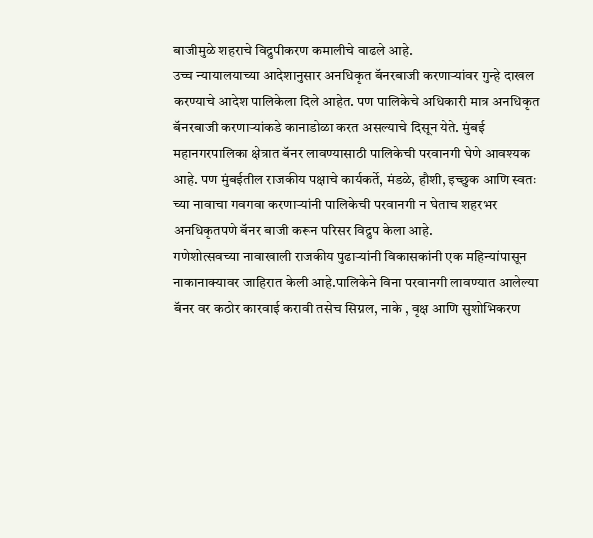बाजीमुळे शहराचे विद्रुपीकरण कमालीचे वाढले आहे.
उच्च न्यायालयाच्या आदेशानुसार अनधिकृत बॅनरबाजी करणाऱ्यांवर गुन्हे दाखल करण्याचे आदेश पालिकेला दिले आहेत. पण पालिकेचे अधिकारी मात्र अनधिकृत बॅनरबाजी करणाऱ्यांकडे कानाडोळा करत असल्याचे दिसून येते. मुंबई महानगरपालिका क्षेत्रात बॅनर लावण्यासाठी पालिकेची परवानगी घेणे आवश्यक आहे. पण मुंबईतील राजकीय पक्षाचे कार्यकर्ते, मंडळे, हौशी, इच्छुक आणि स्वतः च्या नावाचा गवगवा करणाऱ्यांनी पालिकेची परवानगी न घेताच शहरभर अनधिकृतपणे बॅनर बाजी करून परिसर विद्रुप केला आहे.
गणेशोत्सवच्या नावाखाली राजकीय पुढाऱ्यांनी विकासकांनी एक महिन्यांपासून नाकानाक्यावर जाहिरात केली आहे.पालिकेने विना परवानगी लावण्यात आलेल्या बॅनर वर कठोर कारवाई करावी तसेच सिग्नल, नाके , वृक्ष आणि सुशोभिकरण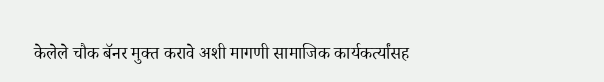केलेले चौक बॅनर मुक्त करावे अशी मागणी सामाजिक कार्यकर्त्यांसह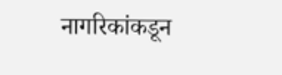नागरिकांकडून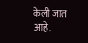केली जात आहे.